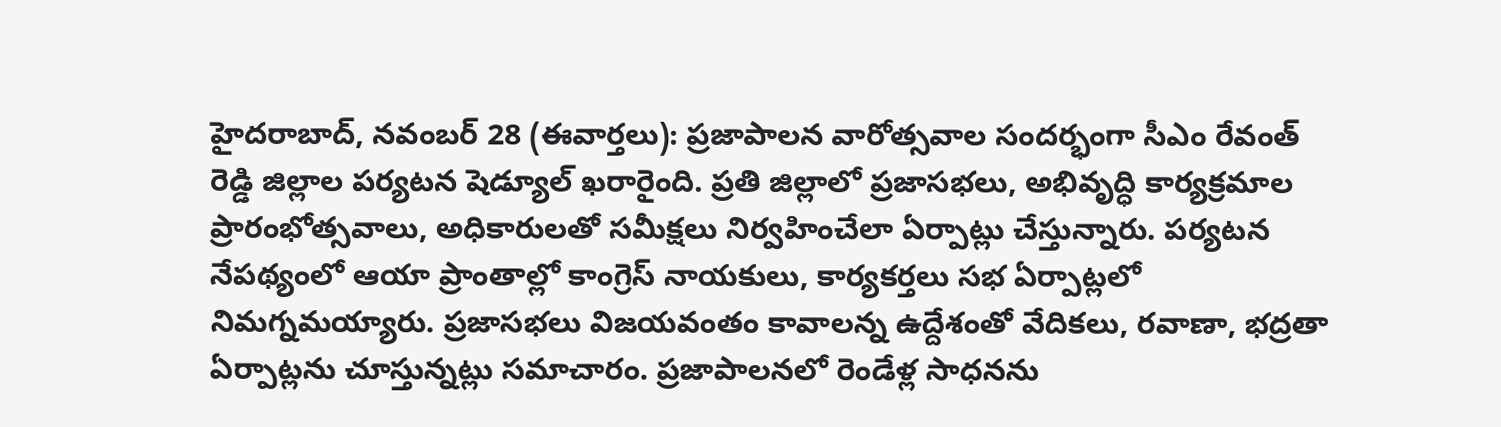హైదరాబాద్, నవంబర్ 28 (ఈవార్తలు): ప్రజాపాలన వారోత్సవాల సందర్భంగా సీఎం రేవంత్ రెడ్డి జిల్లాల పర్యటన షెడ్యూల్ ఖరారైంది. ప్రతి జిల్లాలో ప్రజాసభలు, అభివృద్ధి కార్యక్రమాల ప్రారంభోత్సవాలు, అధికారులతో సమీక్షలు నిర్వహించేలా ఏర్పాట్లు చేస్తున్నారు. పర్యటన నేపథ్యంలో ఆయా ప్రాంతాల్లో కాంగ్రెస్ నాయకులు, కార్యకర్తలు సభ ఏర్పాట్లలో నిమగ్నమయ్యారు. ప్రజాసభలు విజయవంతం కావాలన్న ఉద్దేశంతో వేదికలు, రవాణా, భద్రతా ఏర్పాట్లను చూస్తున్నట్లు సమాచారం. ప్రజాపాలనలో రెండేళ్ల సాధనను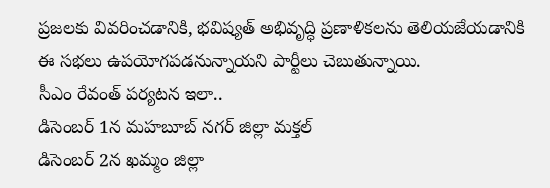ప్రజలకు వివరించడానికి, భవిష్యత్ అభివృద్ధి ప్రణాళికలను తెలియజేయడానికి ఈ సభలు ఉపయోగపడనున్నాయని పార్టీలు చెబుతున్నాయి.
సీఎం రేవంత్ పర్యటన ఇలా..
డిసెంబర్ 1న మహబూబ్ నగర్ జిల్లా మక్తల్
డిసెంబర్ 2న ఖమ్మం జిల్లా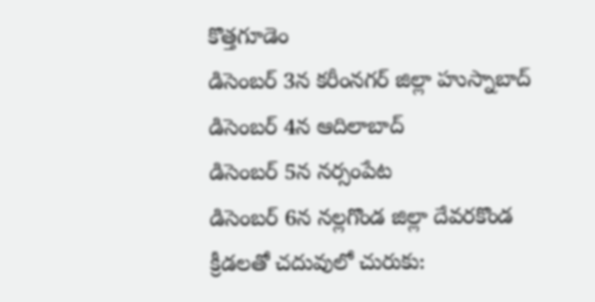కొత్తగూడెం
డిసెంబర్ 3న కరీంనగర్ జిల్లా హుస్నాబాద్
డిసెంబర్ 4న ఆదిలాబాద్
డిసెంబర్ 5న నర్సంపేట
డిసెంబర్ 6న నల్లగొండ జిల్లా దేవరకొండ
క్రీడలతో చదువులో చురుకు: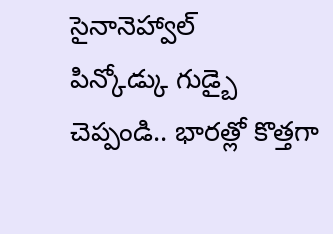సైనానెహ్వాల్
పిన్కోడ్కు గుడ్బై చెప్పండి.. భారత్లో కొత్తగా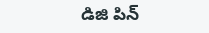డిజి పిన్